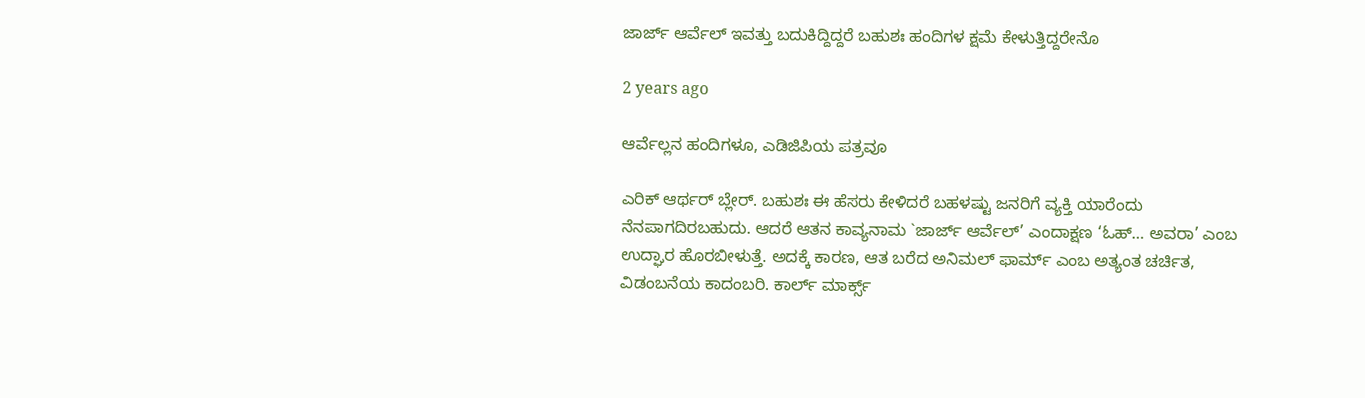ಜಾರ್ಜ್ ಆರ್ವೆಲ್‌ ಇವತ್ತು ಬದುಕಿದ್ದಿದ್ದರೆ ಬಹುಶಃ ಹಂದಿಗಳ ಕ್ಷಮೆ ಕೇಳುತ್ತಿದ್ದರೇನೊ

2 years ago

ಆರ್ವೆಲ್ಲನ ಹಂದಿಗಳೂ, ಎಡಿಜಿಪಿಯ ಪತ್ರವೂ

ಎರಿಕ್‌ ಆರ್ಥರ್ ಬ್ಲೇರ್. ಬಹುಶಃ ಈ ಹೆಸರು ಕೇಳಿದರೆ ಬಹಳಷ್ಟು ಜನರಿಗೆ ವ್ಯಕ್ತಿ ಯಾರೆಂದು ನೆನಪಾಗದಿರಬಹುದು. ಆದರೆ ಆತನ ಕಾವ್ಯನಾಮ `ಜಾರ್ಜ್ ಆರ್ವೆಲ್’ ಎಂದಾಕ್ಷಣ ‘ಓಹ್‌… ಅವರಾ’ ಎಂಬ ಉದ್ಘಾರ ಹೊರಬೀಳುತ್ತೆ. ಅದಕ್ಕೆ ಕಾರಣ, ಆತ ಬರೆದ ಅನಿಮಲ್ ಫಾರ್ಮ್ ಎಂಬ ಅತ್ಯಂತ ಚರ್ಚಿತ, ವಿಡಂಬನೆಯ ಕಾದಂಬರಿ. ಕಾರ್ಲ್‌ ಮಾರ್ಕ್ಸ್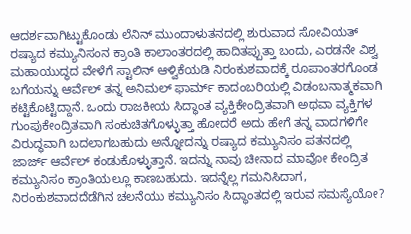ಆದರ್ಶವಾಗಿಟ್ಟುಕೊಂಡು ಲೆನಿನ್‌ ಮುಂದಾಳುತನದಲ್ಲಿ ಶುರುವಾದ ಸೋವಿಯತ್ ರಷ್ಯಾದ ಕಮ್ಯುನಿಸಂನ ಕ್ರಾಂತಿ ಕಾಲಾಂತರದಲ್ಲಿ ಹಾದಿತಪ್ಪುತ್ತಾ ಬಂದು, ಎರಡನೇ ವಿಶ್ವ ಮಹಾಯುದ್ಧದ ವೇಳೆಗೆ ಸ್ಟಾಲಿನ್‌ ಆಳ್ವಿಕೆಯಡಿ ನಿರಂಕುಶವಾದಕ್ಕೆ ರೂಪಾಂತರಗೊಂಡ ಬಗೆಯನ್ನು ಆರ್ವೆಲ್‌ ತನ್ನ ಅನಿಮಲ್‌ ಫಾರ್ಮ್ ಕಾದಂಬರಿಯಲ್ಲಿ ವಿಡಂಬನಾತ್ಮಕವಾಗಿ ಕಟ್ಟಿಕೊಟ್ಟಿದ್ದಾನೆ. ಒಂದು ರಾಜಕೀಯ ಸಿದ್ಧಾಂತ ವ್ಯಕ್ತಿಕೇಂದ್ರಿತವಾಗಿ ಅಥವಾ ವ್ಯಕ್ತಿಗಳ ಗುಂಪುಕೇಂದ್ರಿತವಾಗಿ ಸಂಕುಚಿತಗೊಳ್ಳುತ್ತಾ ಹೋದರೆ ಅದು ಹೇಗೆ ತನ್ನ ವಾದಗಳಿಗೇ ವಿರುದ್ಧವಾಗಿ ಬದಲಾಗಬಹುದು ಅನ್ನೋದನ್ನು ರಷ್ಯಾದ ಕಮ್ಯುನಿಸಂ ಪತನದಲ್ಲಿ ಜಾರ್ಜ್ ಆರ್ವೆಲ್‌ ಕಂಡುಕೊಳ್ಳುತ್ತಾನೆ. ಇದನ್ನು ನಾವು ಚೀನಾದ ಮಾವೋ ಕೇಂದ್ರಿತ ಕಮ್ಯುನಿಸಂ ಕ್ರಾಂತಿಯಲ್ಲೂ ಕಾಣಬಹುದು. ಇದನ್ನೆಲ್ಲ ಗಮನಿಸಿದಾಗ, ನಿರಂಕುಶವಾದದೆಡೆಗಿನ ಚಲನೆಯು ಕಮ್ಯುನಿಸಂ ಸಿದ್ಧಾಂತದಲ್ಲಿ ಇರುವ ಸಮಸ್ಯೆಯೋ?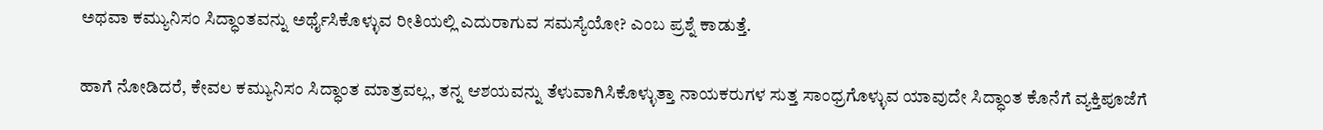ಅಥವಾ ಕಮ್ಯುನಿಸಂ ಸಿದ್ಧಾಂತವನ್ನು ಅರ್ಥೈಸಿಕೊಳ್ಳುವ ರೀತಿಯಲ್ಲಿ ಎದುರಾಗುವ ಸಮಸ್ಯೆಯೋ? ಎಂಬ ಪ್ರಶ್ನೆ ಕಾಡುತ್ತೆ.

ಹಾಗೆ ನೋಡಿದರೆ, ಕೇವಲ ಕಮ್ಯುನಿಸಂ ಸಿದ್ಧಾಂತ ಮಾತ್ರವಲ್ಲ, ತನ್ನ ಆಶಯವನ್ನು ತೆಳುವಾಗಿಸಿಕೊಳ್ಳುತ್ತಾ ನಾಯಕರುಗಳ ಸುತ್ತ ಸಾಂಧ್ರಗೊಳ್ಳುವ ಯಾವುದೇ ಸಿದ್ಧಾಂತ ಕೊನೆಗೆ ವ್ಯಕ್ತಿಪೂಜೆಗೆ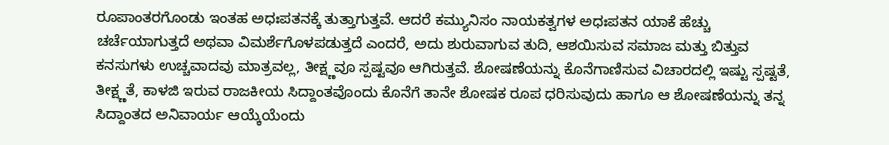ರೂಪಾಂತರಗೊಂಡು ಇಂತಹ ಅಧಃಪತನಕ್ಕೆ ತುತ್ತಾಗುತ್ತವೆ. ಆದರೆ ಕಮ್ಯುನಿಸಂ ನಾಯಕತ್ವಗಳ ಅಧಃಪತನ ಯಾಕೆ ಹೆಚ್ಚು ಚರ್ಚೆಯಾಗುತ್ತದೆ ಅಥವಾ ವಿಮರ್ಶೆಗೊಳಪಡುತ್ತದೆ ಎಂದರೆ, ಅದು ಶುರುವಾಗುವ ತುದಿ, ಆಶಯಿಸುವ ಸಮಾಜ ಮತ್ತು ಬಿತ್ತುವ ಕನಸುಗಳು ಉಚ್ಚವಾದವು ಮಾತ್ರವಲ್ಲ, ತೀಕ್ಷ್ಣವೂ ಸ್ಪಷ್ಟವೂ ಆಗಿರುತ್ತವೆ. ಶೋಷಣೆಯನ್ನು ಕೊನೆಗಾಣಿಸುವ ವಿಚಾರದಲ್ಲಿ ಇಷ್ಟು ಸ್ಪಷ್ಟತೆ, ತೀಕ್ಷ್ಣತೆ, ಕಾಳಜಿ ಇರುವ ರಾಜಕೀಯ ಸಿದ್ದಾಂತವೊಂದು ಕೊನೆಗೆ ತಾನೇ ಶೋಷಕ ರೂಪ ಧರಿಸುವುದು ಹಾಗೂ ಆ ಶೋಷಣೆಯನ್ನು ತನ್ನ ಸಿದ್ದಾಂತದ ಅನಿವಾರ್ಯ ಆಯ್ಕೆಯೆಂದು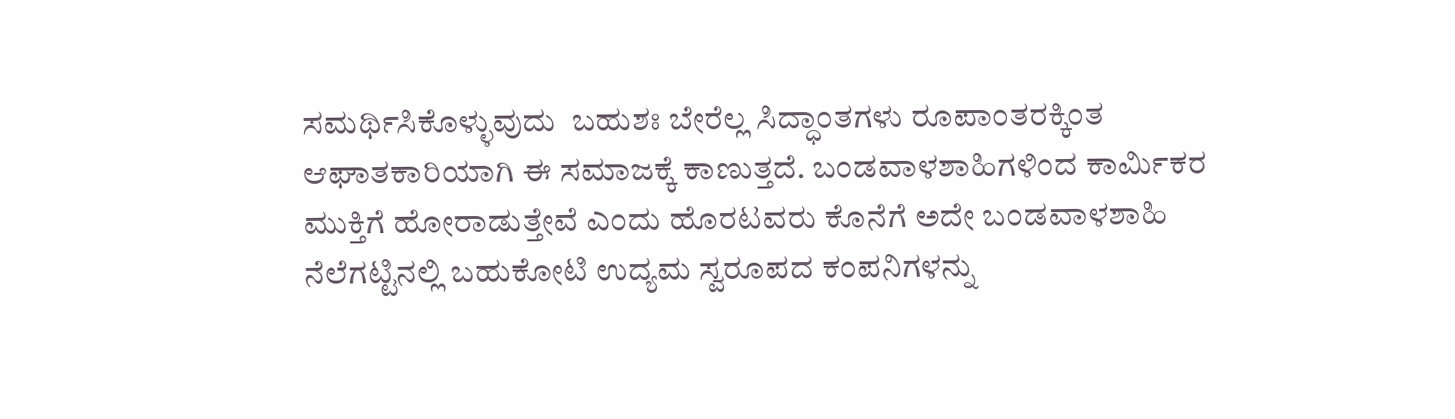ಸಮರ್ಥಿಸಿಕೊಳ್ಳುವುದು  ಬಹುಶಃ ಬೇರೆಲ್ಲ ಸಿದ್ಧಾಂತಗಳು ರೂಪಾಂತರಕ್ಕಿಂತ ಆಘಾತಕಾರಿಯಾಗಿ ಈ ಸಮಾಜಕ್ಕೆ ಕಾಣುತ್ತದೆ. ಬಂಡವಾಳಶಾಹಿಗಳಿಂದ ಕಾರ್ಮಿಕರ ಮುಕ್ತಿಗೆ ಹೋರಾಡುತ್ತೇವೆ ಎಂದು ಹೊರಟವರು ಕೊನೆಗೆ ಅದೇ ಬಂಡವಾಳಶಾಹಿ ನೆಲೆಗಟ್ಟಿನಲ್ಲಿ ಬಹುಕೋಟಿ ಉದ್ಯಮ ಸ್ವರೂಪದ ಕಂಪನಿಗಳನ್ನು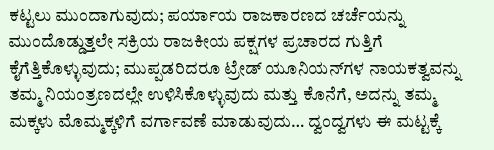ಕಟ್ಟಲು ಮುಂದಾಗುವುದು; ಪರ್ಯಾಯ ರಾಜಕಾರಣದ ಚರ್ಚೆಯನ್ನು ಮುಂದೊಡ್ಡುತ್ತಲೇ ಸಕ್ರಿಯ ರಾಜಕೀಯ ಪಕ್ಷಗಳ ಪ್ರಚಾರದ ಗುತ್ತಿಗೆ ಕೈಗೆತ್ತಿಕೊಳ್ಳುವುದು; ಮುಪ್ಪಡರಿದರೂ ಟ್ರೇಡ್‌ ಯೂನಿಯನ್‌ಗಳ ನಾಯಕತ್ವವನ್ನು ತಮ್ಮ ನಿಯಂತ್ರಣದಲ್ಲೇ ಉಳಿಸಿಕೊಳ್ಳುವುದು ಮತ್ತು ಕೊನೆಗೆ, ಅದನ್ನು ತಮ್ಮ ಮಕ್ಕಳು ಮೊಮ್ಮಕ್ಕಳಿಗೆ ವರ್ಗಾವಣೆ ಮಾಡುವುದು… ದ್ವಂದ್ವಗಳು ಈ ಮಟ್ಟಕ್ಕೆ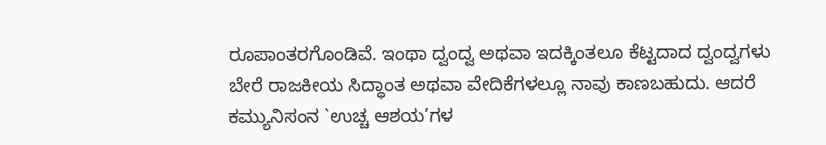ರೂಪಾಂತರಗೊಂಡಿವೆ. ಇಂಥಾ ದ್ವಂದ್ವ ಅಥವಾ ಇದಕ್ಕಿಂತಲೂ ಕೆಟ್ಟದಾದ ದ್ವಂದ್ವಗಳು ಬೇರೆ ರಾಜಕೀಯ ಸಿದ್ಧಾಂತ ಅಥವಾ ವೇದಿಕೆಗಳಲ್ಲೂ ನಾವು ಕಾಣಬಹುದು. ಆದರೆ ಕಮ್ಯುನಿಸಂನ `ಉಚ್ಚ ಆಶಯ’ಗಳ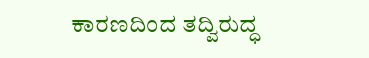ಕಾರಣದಿಂದ ತದ್ವಿರುದ್ಧ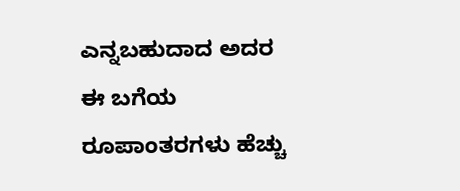ಎನ್ನಬಹುದಾದ ಅದರ ಈ ಬಗೆಯ ರೂಪಾಂತರಗಳು ಹೆಚ್ಚು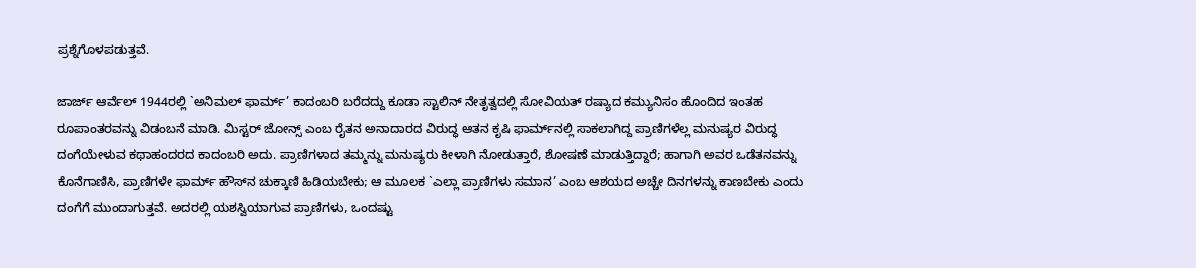ಪ್ರಶ್ನೆಗೊಳಪಡುತ್ತವೆ.

ಜಾರ್ಜ್ ಆರ್ವೆಲ್ 1944ರಲ್ಲಿ `ಅನಿಮಲ್ ಫಾರ್ಮ್’ ಕಾದಂಬರಿ ಬರೆದದ್ದು ಕೂಡಾ ಸ್ಟಾಲಿನ್‌ ನೇತೃತ್ವದಲ್ಲಿ ಸೋವಿಯತ್‌ ರಷ್ಯಾದ ಕಮ್ಯುನಿಸಂ ಹೊಂದಿದ ಇಂತಹ ರೂಪಾಂತರವನ್ನು ವಿಡಂಬನೆ ಮಾಡಿ. ಮಿಸ್ಟರ್ ಜೋನ್ಸ್‌ ಎಂಬ ರೈತನ ಅನಾದಾರದ ವಿರುದ್ಧ ಆತನ ಕೃಷಿ ಫಾರ್ಮ್‌ನಲ್ಲಿ ಸಾಕಲಾಗಿದ್ದ ಪ್ರಾಣಿಗಳೆಲ್ಲ ಮನುಷ್ಯರ ವಿರುದ್ಧ ದಂಗೆಯೇಳುವ ಕಥಾಹಂದರದ ಕಾದಂಬರಿ ಅದು. ಪ್ರಾಣಿಗಳಾದ ತಮ್ಮನ್ನು ಮನುಷ್ಯರು ಕೀಳಾಗಿ ನೋಡುತ್ತಾರೆ, ಶೋಷಣೆ ಮಾಡುತ್ತಿದ್ದಾರೆ; ಹಾಗಾಗಿ ಅವರ ಒಡೆತನವನ್ನು ಕೊನೆಗಾಣಿಸಿ, ಪ್ರಾಣಿಗಳೇ ಫಾರ್ಮ್‌ ಹೌಸ್‌ನ ಚುಕ್ಕಾಣಿ ಹಿಡಿಯಬೇಕು; ಆ ಮೂಲಕ `ಎಲ್ಲಾ ಪ್ರಾಣಿಗಳು ಸಮಾನ’ ಎಂಬ ಆಶಯದ ಅಚ್ಚೇ ದಿನಗಳನ್ನು ಕಾಣಬೇಕು ಎಂದು ದಂಗೆಗೆ ಮುಂದಾಗುತ್ತವೆ. ಅದರಲ್ಲಿ ಯಶಸ್ವಿಯಾಗುವ ಪ್ರಾಣಿಗಳು, ಒಂದಷ್ಟು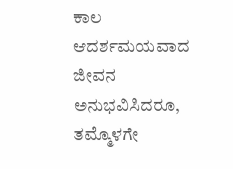ಕಾಲ ಆದರ್ಶಮಯವಾದ ಜೀವನ ಅನುಭವಿಸಿದರೂ, ತಮ್ಮೊಳಗೇ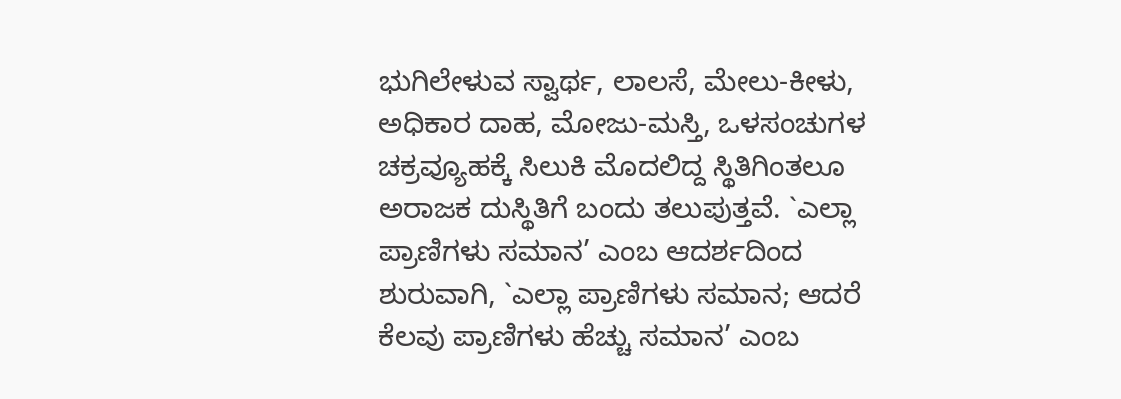ಭುಗಿಲೇಳುವ ಸ್ವಾರ್ಥ, ಲಾಲಸೆ, ಮೇಲು-ಕೀಳು, ಅಧಿಕಾರ ದಾಹ, ಮೋಜು-ಮಸ್ತಿ, ಒಳಸಂಚುಗಳ ಚಕ್ರವ್ಯೂಹಕ್ಕೆ ಸಿಲುಕಿ ಮೊದಲಿದ್ದ ಸ್ಥಿತಿಗಿಂತಲೂ ಅರಾಜಕ ದುಸ್ಥಿತಿಗೆ ಬಂದು ತಲುಪುತ್ತವೆ. `ಎಲ್ಲಾ ಪ್ರಾಣಿಗಳು ಸಮಾನ’ ಎಂಬ ಆದರ್ಶದಿಂದ ಶುರುವಾಗಿ, `ಎಲ್ಲಾ ಪ್ರಾಣಿಗಳು ಸಮಾನ; ಆದರೆ ಕೆಲವು ಪ್ರಾಣಿಗಳು ಹೆಚ್ಚು ಸಮಾನ’ ಎಂಬ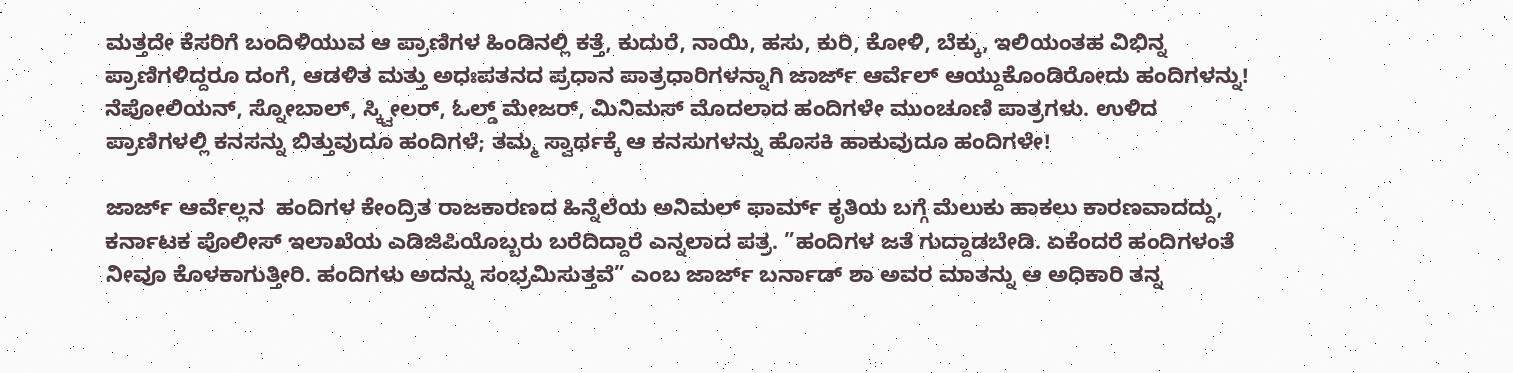ಮತ್ತದೇ ಕೆಸರಿಗೆ ಬಂದಿಳಿಯುವ ಆ ಪ್ರಾಣಿಗಳ ಹಿಂಡಿನಲ್ಲಿ ಕತ್ತೆ, ಕುದುರೆ, ನಾಯಿ, ಹಸು, ಕುರಿ, ಕೋಳಿ, ಬೆಕ್ಕು, ಇಲಿಯಂತಹ ವಿಭಿನ್ನ ಪ್ರಾಣಿಗಳಿದ್ದರೂ ದಂಗೆ, ಆಡಳಿತ ಮತ್ತು ಅಧಃಪತನದ ಪ್ರಧಾನ ಪಾತ್ರಧಾರಿಗಳನ್ನಾಗಿ ಜಾರ್ಜ್‌ ಆರ್ವೆಲ್‌ ಆಯ್ದುಕೊಂಡಿರೋದು ಹಂದಿಗಳನ್ನು! ನೆಪೋಲಿಯನ್‌, ಸ್ನೋಬಾಲ್‌, ಸ್ಕ್ವೀಲರ್, ಓಲ್ಡ್‌ ಮೇಜರ್‍‌, ಮಿನಿಮಸ್‌ ಮೊದಲಾದ ಹಂದಿಗಳೇ ಮುಂಚೂಣಿ ಪಾತ್ರಗಳು. ಉಳಿದ ಪ್ರಾಣಿಗಳಲ್ಲಿ ಕನಸನ್ನು ಬಿತ್ತುವುದೂ ಹಂದಿಗಳೆ; ತಮ್ಮ ಸ್ವಾರ್ಥಕ್ಕೆ ಆ ಕನಸುಗಳನ್ನು ಹೊಸಕಿ ಹಾಕುವುದೂ ಹಂದಿಗಳೇ!

ಜಾರ್ಜ್‌ ಆರ್ವೆಲ್ಲನ  ಹಂದಿಗಳ ಕೇಂದ್ರಿತ ರಾಜಕಾರಣದ ಹಿನ್ನೆಲೆಯ ಅನಿಮಲ್‌ ಫಾರ್ಮ್ ಕೃತಿಯ ಬಗ್ಗೆ ಮೆಲುಕು ಹಾಕಲು ಕಾರಣವಾದದ್ದು, ಕರ್ನಾಟಕ ಪೊಲೀಸ್‌ ಇಲಾಖೆಯ ಎಡಿಜಿಪಿಯೊಬ್ಬರು ಬರೆದಿದ್ದಾರೆ ಎನ್ನಲಾದ ಪತ್ರ. ”ಹಂದಿಗಳ ಜತೆ ಗುದ್ದಾಡಬೇಡಿ. ಏಕೆಂದರೆ ಹಂದಿಗಳಂತೆ ನೀವೂ ಕೊಳಕಾಗುತ್ತೀರಿ. ಹಂದಿಗಳು ಅದನ್ನು ಸಂಭ್ರಮಿಸುತ್ತವೆ” ಎಂಬ ಜಾರ್ಜ್‌ ಬರ್ನಾಡ್‌ ಶಾ ಅವರ ಮಾತನ್ನು ಆ ಅಧಿಕಾರಿ ತನ್ನ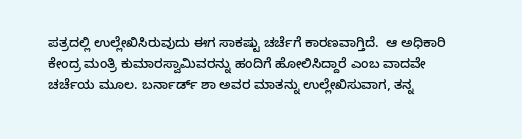ಪತ್ರದಲ್ಲಿ ಉಲ್ಲೇಖಿಸಿರುವುದು ಈಗ ಸಾಕಷ್ಟು ಚರ್ಚೆಗೆ ಕಾರಣವಾಗ್ತಿದೆ.  ಆ ಅಧಿಕಾರಿ ಕೇಂದ್ರ ಮಂತ್ರಿ ಕುಮಾರಸ್ವಾಮಿವರನ್ನು ಹಂದಿಗೆ ಹೋಲಿಸಿದ್ದಾರೆ ಎಂಬ ವಾದವೇ ಚರ್ಚೆಯ ಮೂಲ. ಬರ್ನಾರ್ಡ್ ಶಾ ಅವರ ಮಾತನ್ನು ಉಲ್ಲೇಖಿಸುವಾಗ, ತನ್ನ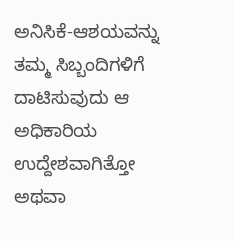ಅನಿಸಿಕೆ-ಆಶಯವನ್ನು ತಮ್ಮ ಸಿಬ್ಬಂದಿಗಳಿಗೆ ದಾಟಿಸುವುದು ಆ ಅಧಿಕಾರಿಯ ಉದ್ದೇಶವಾಗಿತ್ತೋ ಅಥವಾ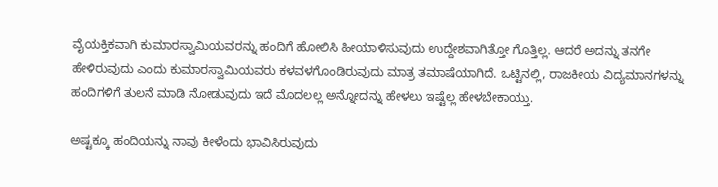ವೈಯಕ್ತಿಕವಾಗಿ ಕುಮಾರಸ್ವಾಮಿಯವರನ್ನು ಹಂದಿಗೆ ಹೋಲಿಸಿ ಹೀಯಾಳಿಸುವುದು ಉದ್ದೇಶವಾಗಿತ್ತೋ ಗೊತ್ತಿಲ್ಲ. ಆದರೆ ಅದನ್ನು ತನಗೇ ಹೇಳಿರುವುದು ಎಂದು ಕುಮಾರಸ್ವಾಮಿಯವರು ಕಳವಳಗೊಂಡಿರುವುದು ಮಾತ್ರ ತಮಾಷೆಯಾಗಿದೆ. ಒಟ್ಟಿನಲ್ಲಿ, ರಾಜಕೀಯ ವಿದ್ಯಮಾನಗಳನ್ನು ಹಂದಿಗಳಿಗೆ ತುಲನೆ ಮಾಡಿ ನೋಡುವುದು ಇದೆ ಮೊದಲಲ್ಲ ಅನ್ನೋದನ್ನು ಹೇಳಲು ಇಷ್ಟೆಲ್ಲ ಹೇಳಬೇಕಾಯ್ತು.

ಅಷ್ಟಕ್ಕೂ ಹಂದಿಯನ್ನು ನಾವು ಕೀಳೆಂದು ಭಾವಿಸಿರುವುದು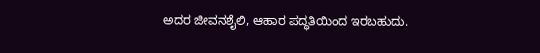ಅದರ ಜೀವನಶೈಲಿ, ಆಹಾರ ಪದ್ಧತಿಯಿಂದ ಇರಬಹುದು.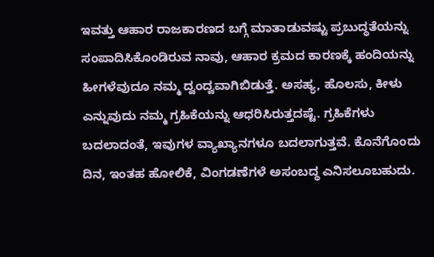ಇವತ್ತು ಆಹಾರ ರಾಜಕಾರಣದ ಬಗ್ಗೆ ಮಾತಾಡುವಷ್ಟು ಪ್ರಬುದ್ಧತೆಯನ್ನು ಸಂಪಾದಿಸಿಕೊಂಡಿರುವ ನಾವು, ಆಹಾರ ಕ್ರಮದ ಕಾರಣಕ್ಕೆ ಹಂದಿಯನ್ನು ಹೀಗಳೆವುದೂ ನಮ್ಮ ದ್ವಂದ್ವವಾಗಿಬಿಡುತ್ತೆ. ಅಸಹ್ಯ, ಹೊಲಸು, ಕೀಳು ಎನ್ನುವುದು ನಮ್ಮ ಗ್ರಹಿಕೆಯನ್ನು ಆಧರಿಸಿರುತ್ತದಷ್ಟೆ. ಗ್ರಹಿಕೆಗಳು ಬದಲಾದಂತೆ, ಇವುಗಳ ವ್ಯಾಖ್ಯಾನಗಳೂ ಬದಲಾಗುತ್ತವೆ. ಕೊನೆಗೊಂದು ದಿನ, ಇಂತಹ ಹೋಲಿಕೆ, ವಿಂಗಡಣೆಗಳೆ ಅಸಂಬದ್ಧ ಎನಿಸಲೂಬಹುದು.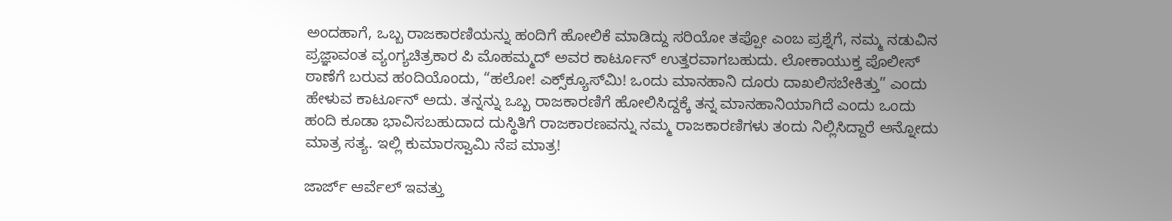ಅಂದಹಾಗೆ, ಒಬ್ಬ ರಾಜಕಾರಣಿಯನ್ನು ಹಂದಿಗೆ ಹೋಲಿಕೆ ಮಾಡಿದ್ದು ಸರಿಯೋ ತಪ್ಪೋ ಎಂಬ ಪ್ರಶ್ನೆಗೆ, ನಮ್ಮ ನಡುವಿನ ಪ್ರಜ್ಞಾವಂತ ವ್ಯಂಗ್ಯಚಿತ್ರಕಾರ ಪಿ ಮೊಹಮ್ಮದ್ ಅವರ ಕಾರ್ಟೂನ್‌ ಉತ್ತರವಾಗಬಹುದು. ಲೋಕಾಯುಕ್ತ ಪೊಲೀಸ್‌ ಠಾಣೆಗೆ ಬರುವ ಹಂದಿಯೊಂದು, “ಹಲೋ! ಎಕ್ಸ್‌ಕ್ಯೂಸ್‌ಮಿ! ಒಂದು ಮಾನಹಾನಿ ದೂರು ದಾಖಲಿಸಬೇಕಿತ್ತು” ಎಂದು ಹೇಳುವ ಕಾರ್ಟೂನ್ ಅದು. ತನ್ನನ್ನು ಒಬ್ಬ ರಾಜಕಾರಣಿಗೆ ಹೋಲಿಸಿದ್ದಕ್ಕೆ ತನ್ನ ಮಾನಹಾನಿಯಾಗಿದೆ ಎಂದು ಒಂದು ಹಂದಿ ಕೂಡಾ ಭಾವಿಸಬಹುದಾದ ದುಸ್ಥಿತಿಗೆ ರಾಜಕಾರಣವನ್ನು ನಮ್ಮ ರಾಜಕಾರಣಿಗಳು ತಂದು ನಿಲ್ಲಿಸಿದ್ದಾರೆ ಅನ್ನೋದು ಮಾತ್ರ ಸತ್ಯ. ಇಲ್ಲಿ ಕುಮಾರಸ್ವಾಮಿ ನೆಪ ಮಾತ್ರ!

ಜಾರ್ಜ್ ಆರ್ವೆಲ್‌ ಇವತ್ತು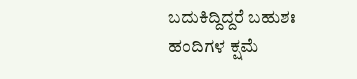ಬದುಕಿದ್ದಿದ್ದರೆ ಬಹುಶಃ ಹಂದಿಗಳ ಕ್ಷಮೆ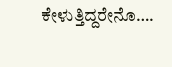ಕೇಳುತ್ತಿದ್ದರೇನೊ….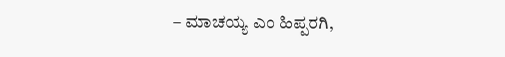– ಮಾಚಯ್ಯ ಎಂ ಹಿಪ್ಪರಗಿ,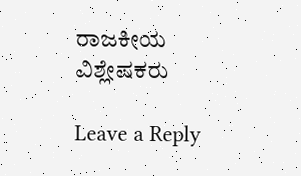ರಾಜಕೀಯ ವಿಶ್ಲೇಷಕರು

Leave a Reply